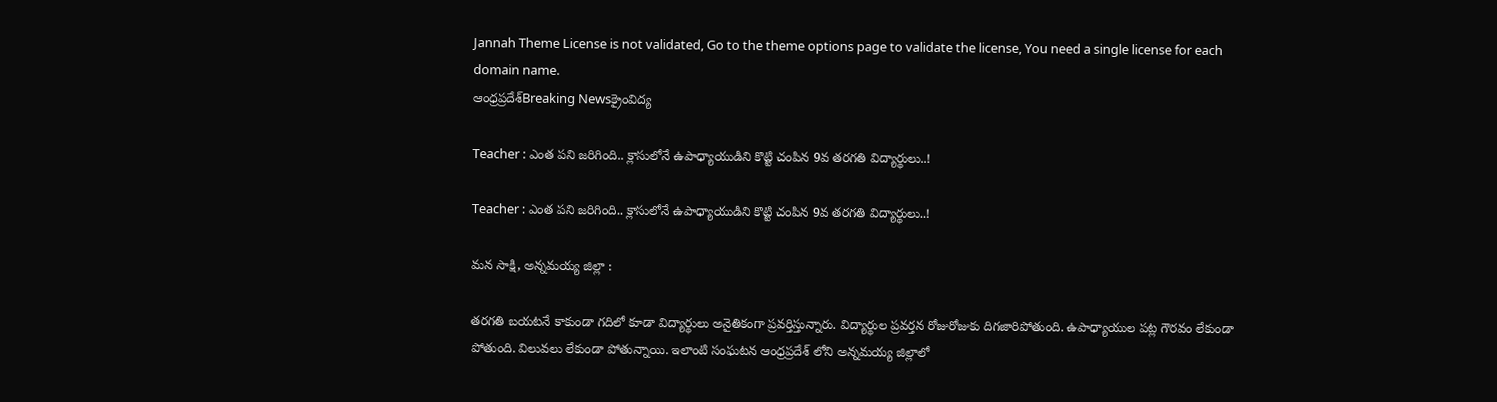Jannah Theme License is not validated, Go to the theme options page to validate the license, You need a single license for each domain name.
ఆంధ్రప్రదేశ్Breaking Newsక్రైంవిద్య

Teacher : ఎంత పని జరిగింది.. క్లాసులోనే ఉపాధ్యాయుడిని కొట్టి చంపిన 9వ తరగతి విద్యార్థులు..!

Teacher : ఎంత పని జరిగింది.. క్లాసులోనే ఉపాధ్యాయుడిని కొట్టి చంపిన 9వ తరగతి విద్యార్థులు..!

మన సాక్షి, అన్నమయ్య జిల్లా :

తరగతి బయటనే కాకుండా గదిలో కూడా విద్యార్థులు అనైతికంగా ప్రవర్తిస్తున్నారు. విద్యార్థుల ప్రవర్తన రోజురోజుకు దిగజారిపోతుంది. ఉపాధ్యాయుల పట్ల గౌరవం లేకుండా పోతుంది. విలువలు లేకుండా పోతున్నాయి. ఇలాంటి సంఘటన ఆంధ్రప్రదేశ్ లోని అన్నమయ్య జిల్లాలో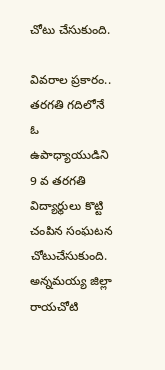చోటు చేసుకుంది.

వివరాల ప్రకారం.. తరగతి గదిలోనే ఓ ఉపాధ్యాయుడిని 9 వ తరగతి విద్యార్థులు కొట్టి చంపిన సంఘటన చోటుచేసుకుంది. అన్నమయ్య జిల్లా రాయచోటి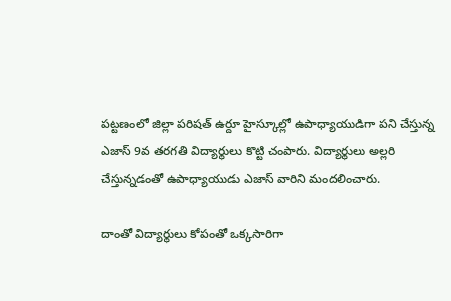పట్టణంలో జిల్లా పరిషత్ ఉర్దూ హైస్కూల్లో ఉపాధ్యాయుడిగా పని చేస్తున్న ఎజాస్ 9వ తరగతి విద్యార్థులు కొట్టి చంపారు. విద్యార్థులు అల్లరి చేస్తున్నడంతో ఉపాధ్యాయుడు ఎజాస్ వారిని మందలించారు.

దాంతో విద్యార్థులు కోపంతో ఒక్కసారిగా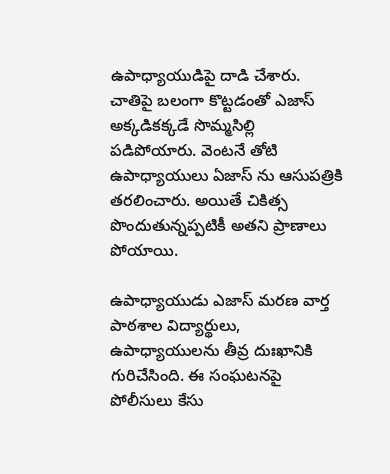ఉపాధ్యాయుడిపై దాడి చేశారు. చాతిపై బలంగా కొట్టడంతో ఎజాస్ అక్కడికక్కడే సొమ్మసిల్లి పడిపోయారు. వెంటనే తోటి ఉపాధ్యాయులు ఏజాస్ ను ఆసుపత్రికి తరలించారు. అయితే చికిత్స పొందుతున్నప్పటికీ అతని ప్రాణాలు పోయాయి.

ఉపాధ్యాయుడు ఎజాస్ మరణ వార్త పాఠశాల విద్యార్థులు, ఉపాధ్యాయులను తీవ్ర దుఃఖానికి గురిచేసింది. ఈ సంఘటనపై పోలీసులు కేసు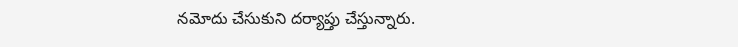నమోదు చేసుకుని దర్యాప్తు చేస్తున్నారు.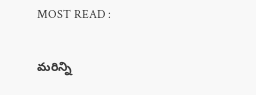MOST READ :

మరిన్ని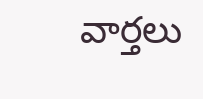వార్తలు